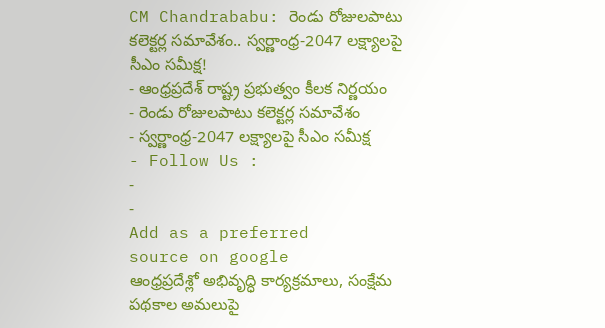CM Chandrababu: రెండు రోజులపాటు కలెక్టర్ల సమావేశం.. స్వర్ణాంధ్ర-2047 లక్ష్యాలపై సీఎం సమీక్ష!
- ఆంధ్రప్రదేశ్ రాష్ట్ర ప్రభుత్వం కీలక నిర్ణయం
- రెండు రోజులపాటు కలెక్టర్ల సమావేశం
- స్వర్ణాంధ్ర-2047 లక్ష్యాలపై సీఎం సమీక్ష
- Follow Us :
-
-
Add as a preferred
source on google
ఆంధ్రప్రదేశ్లో అభివృద్ధి కార్యక్రమాలు, సంక్షేమ పథకాల అమలుపై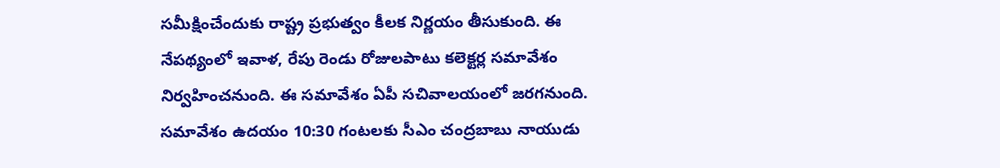సమీక్షించేందుకు రాష్ట్ర ప్రభుత్వం కీలక నిర్ణయం తీసుకుంది. ఈ నేపథ్యంలో ఇవాళ, రేపు రెండు రోజులపాటు కలెక్టర్ల సమావేశం నిర్వహించనుంది. ఈ సమావేశం ఏపీ సచివాలయంలో జరగనుంది. సమావేశం ఉదయం 10:30 గంటలకు సీఎం చంద్రబాబు నాయుడు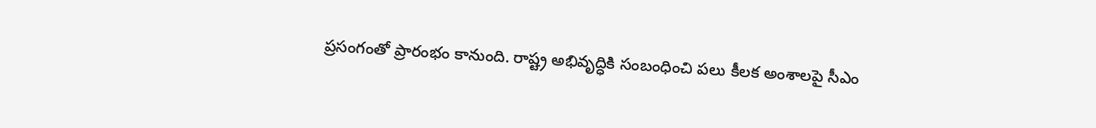ప్రసంగంతో ప్రారంభం కానుంది. రాష్ట్ర అభివృద్ధికి సంబంధించి పలు కీలక అంశాలపై సీఎం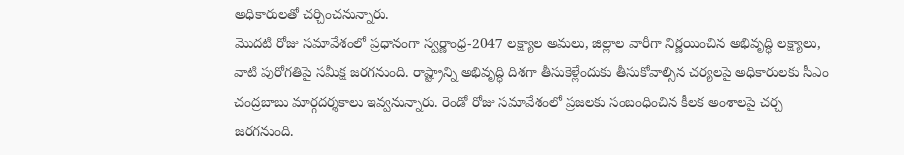అధికారులతో చర్చించనున్నారు.
మొదటి రోజు సమావేశంలో ప్రధానంగా స్వర్ణాంధ్ర-2047 లక్ష్యాల అమలు, జిల్లాల వారీగా నిర్ణయించిన అభివృద్ధి లక్ష్యాలు, వాటి పురోగతిపై సమీక్ష జరగనుంది. రాష్ట్రాన్ని అభివృద్ధి దిశగా తీసుకెళ్లేందుకు తీసుకోవాల్సిన చర్యలపై అధికారులకు సీఎం చంద్రబాబు మార్గదర్శకాలు ఇవ్వనున్నారు. రెండో రోజు సమావేశంలో ప్రజలకు సంబంధించిన కీలక అంశాలపై చర్చ జరగనుంది.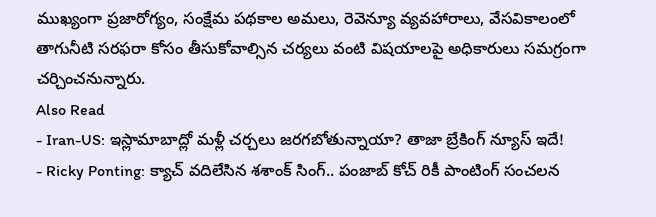ముఖ్యంగా ప్రజారోగ్యం, సంక్షేమ పథకాల అమలు, రెవెన్యూ వ్యవహారాలు, వేసవికాలంలో తాగునీటి సరఫరా కోసం తీసుకోవాల్సిన చర్యలు వంటి విషయాలపై అధికారులు సమగ్రంగా చర్చించనున్నారు.
Also Read
- Iran-US: ఇస్లామాబాద్లో మళ్లీ చర్చలు జరగబోతున్నాయా? తాజా బ్రేకింగ్ న్యూస్ ఇదే!
- Ricky Ponting: క్యాచ్ వదిలేసిన శశాంక్ సింగ్.. పంజాబ్ కోచ్ రికీ పాంటింగ్ సంచలన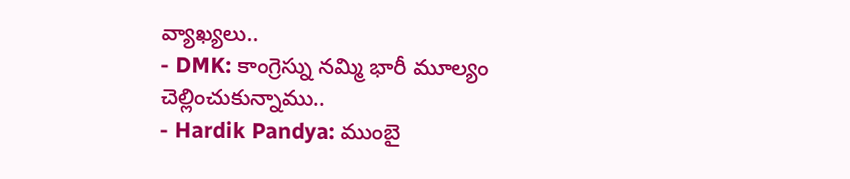వ్యాఖ్యలు..
- DMK: కాంగ్రెస్ను నమ్మి భారీ మూల్యం చెల్లించుకున్నాము..
- Hardik Pandya: ముంబై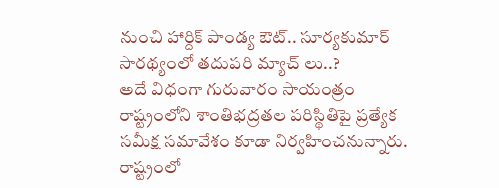నుంచి హార్దిక్ పాండ్య ఔట్.. సూర్యకుమార్ సారథ్యంలో తదుపరి మ్యాచ్ లు..?
అదే విధంగా గురువారం సాయంత్రం రాష్ట్రంలోని శాంతిభద్రతల పరిస్థితిపై ప్రత్యేక సమీక్ష సమావేశం కూడా నిర్వహించనున్నారు. రాష్ట్రంలో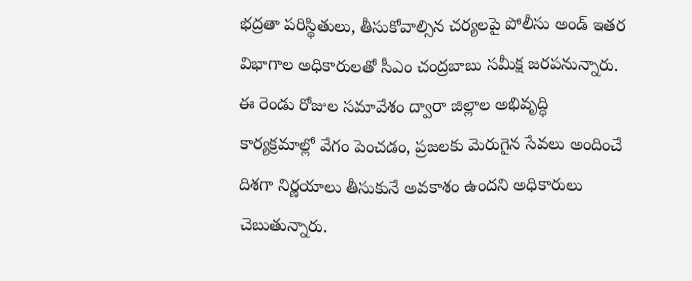భద్రతా పరిస్థితులు, తీసుకోవాల్సిన చర్యలపై పోలీసు అండ్ ఇతర విభాగాల అధికారులతో సీఎం చంద్రబాబు సమీక్ష జరపనున్నారు. ఈ రెండు రోజుల సమావేశం ద్వారా జిల్లాల అభివృద్ధి కార్యక్రమాల్లో వేగం పెంచడం, ప్రజలకు మెరుగైన సేవలు అందించే దిశగా నిర్ణయాలు తీసుకునే అవకాశం ఉందని అధికారులు చెబుతున్నారు.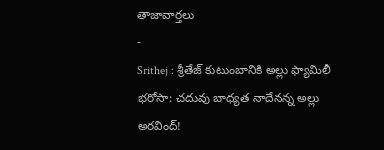తాజావార్తలు
-
Srithej : శ్రీతేజ్ కుటుంబానికి అల్లు ఫ్యామిలీ భరోసా: చదువు బాధ్యత నాదేనన్న అల్లు అరవింద్!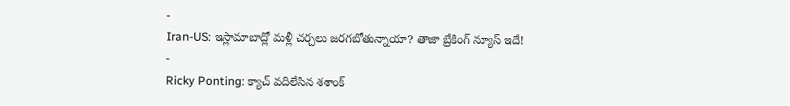-
Iran-US: ఇస్లామాబాద్లో మళ్లీ చర్చలు జరగబోతున్నాయా? తాజా బ్రేకింగ్ న్యూస్ ఇదే!
-
Ricky Ponting: క్యాచ్ వదిలేసిన శశాంక్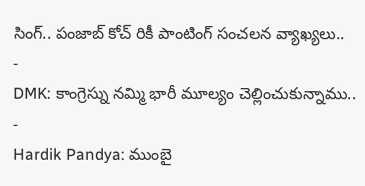సింగ్.. పంజాబ్ కోచ్ రికీ పాంటింగ్ సంచలన వ్యాఖ్యలు..
-
DMK: కాంగ్రెస్ను నమ్మి భారీ మూల్యం చెల్లించుకున్నాము..
-
Hardik Pandya: ముంబై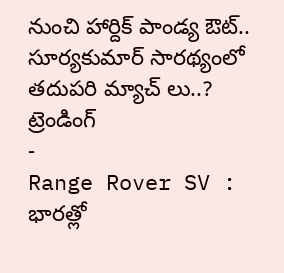నుంచి హార్దిక్ పాండ్య ఔట్.. సూర్యకుమార్ సారథ్యంలో తదుపరి మ్యాచ్ లు..?
ట్రెండింగ్
-
Range Rover SV : భారత్లో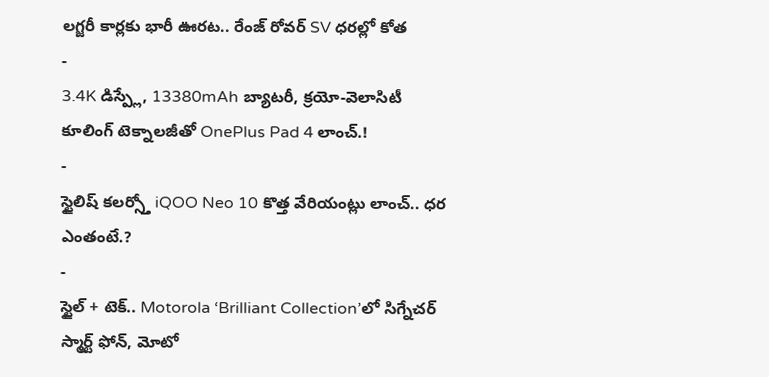లగ్జరీ కార్లకు భారీ ఊరట.. రేంజ్ రోవర్ SV ధరల్లో కోత
-
3.4K డిస్ప్లే, 13380mAh బ్యాటరీ, క్రయో-వెలాసిటీ కూలింగ్ టెక్నాలజీతో OnePlus Pad 4 లాంచ్.!
-
స్టైలిష్ కలర్స్తో iQOO Neo 10 కొత్త వేరియంట్లు లాంచ్.. ధర ఎంతంటే.?
-
స్టైల్ + టెక్.. Motorola ‘Brilliant Collection’లో సిగ్నేచర్ స్మార్ట్ ఫోన్, మోటో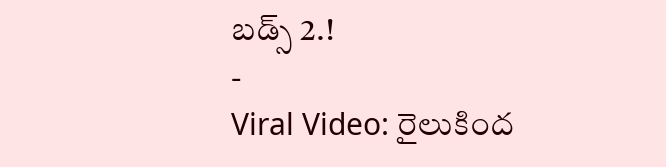బడ్స్ 2.!
-
Viral Video: రైలుకింద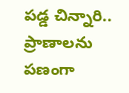పడ్డ చిన్నారి.. ప్రాణాలను పణంగా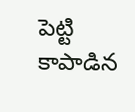పెట్టి కాపాడిన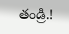తండ్రి.!